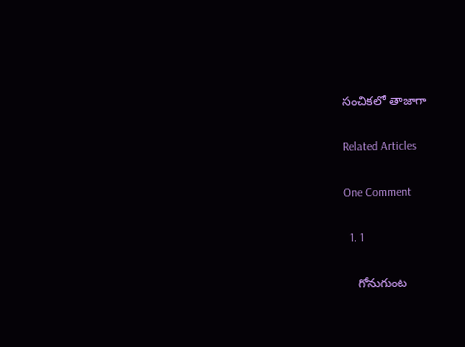సంచికలో తాజాగా

Related Articles

One Comment

  1. 1

    గోనుగుంట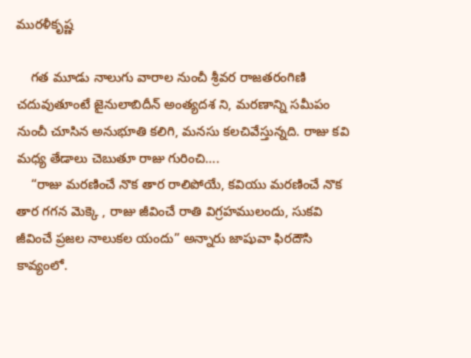మురళీకృష్ణ

    గత మూడు నాలుగు వారాల నుంచీ శ్రీవర రాజతరంగిణి చదువుతూంటే జైనులాబిదీన్ అంత్యదశ ని, మరణాన్ని సమీపం నుంచీ చూసిన అనుభూతి కలిగి, మనసు కలచివేస్తున్నది. రాజు కవి మధ్య తేడాలు చెబుతూ రాజు గురించి….
    “రాజు మరణించే నొక తార రాలిపోయే, కవియు మరణించే నొక తార గగన మెక్కె , రాజు జీవించే రాతి విగ్రహములందు, సుకవి జీవించే ప్రజల నాలుకల యందు” అన్నారు జాషువా ఫిరదౌసి కావ్యంలో.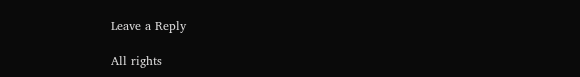Leave a Reply

All rights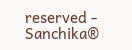reserved - Sanchika®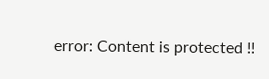error: Content is protected !!